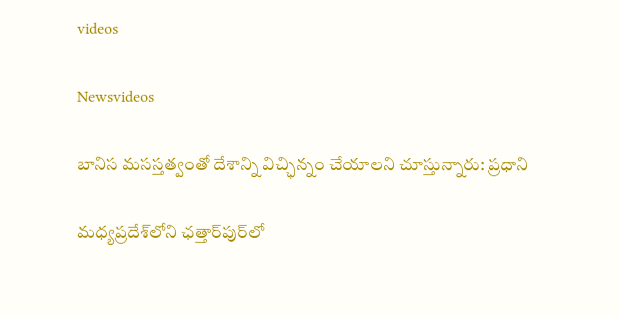videos

Newsvideos

బానిస మసస్తత్వంతో దేశాన్ని విచ్ఛిన్నం చేయాలని చూస్తున్నారు: ప్రధాని

మధ్యప్రదేశ్‌లోని ఛత్తార్‌పుర్‌లో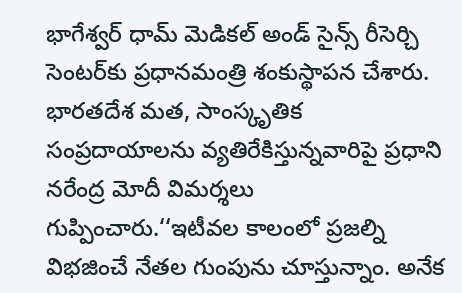భాగేశ్వర్‌ ధామ్‌ మెడికల్‌ అండ్‌ సైన్స్‌ రీసెర్చి సెంటర్‌కు ప్రధానమంత్రి శంకుస్థాపన చేశారు. భారతదేశ మత, సాంస్కృతిక సంప్రదాయాలను వ్యతిరేకిస్తున్నవారిపై ప్రధాని నరేంద్ర మోదీ విమర్శలు గుప్పించారు.‘‘ఇటీవల కాలంలో ప్రజల్ని విభజించే నేతల గుంపును చూస్తున్నాం. అనేక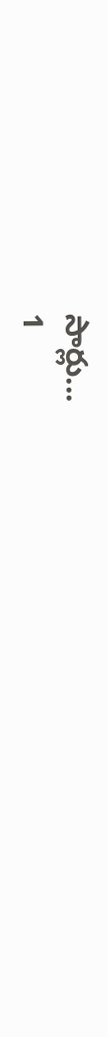సార్లు...
1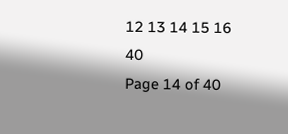12 13 14 15 16 40
Page 14 of 40